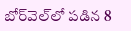బోర్‌వెల్‌లో పడిన 8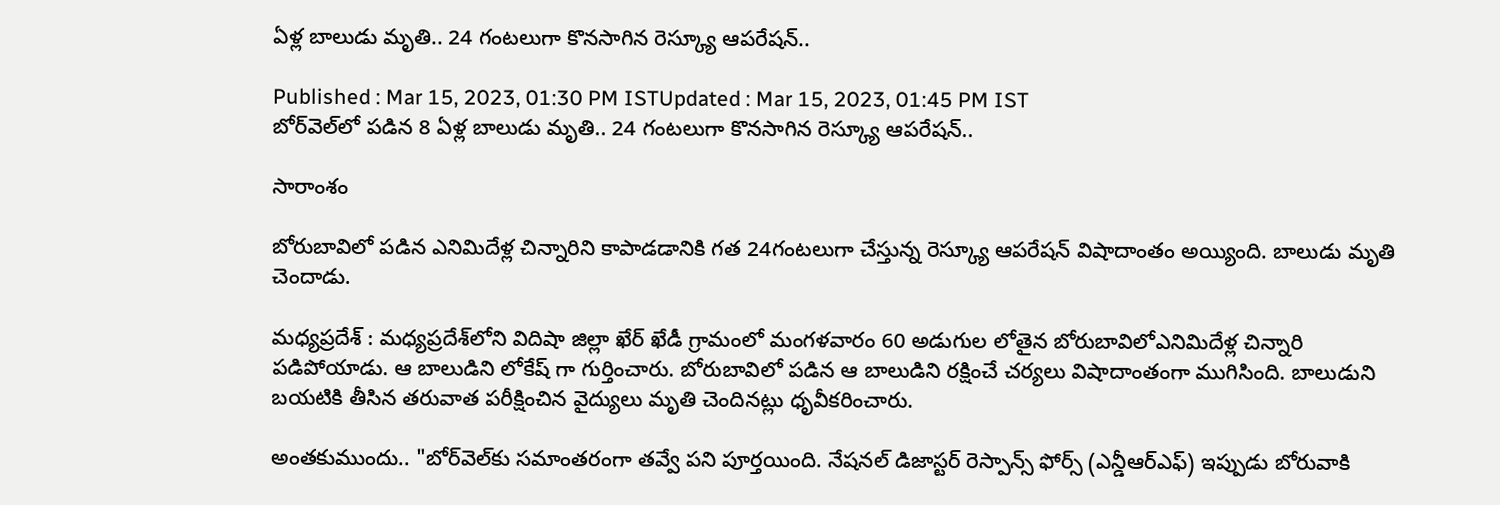ఏళ్ల బాలుడు మృతి.. 24 గంటలుగా కొనసాగిన రెస్క్యూ ఆపరేషన్..

Published : Mar 15, 2023, 01:30 PM ISTUpdated : Mar 15, 2023, 01:45 PM IST
బోర్‌వెల్‌లో పడిన 8 ఏళ్ల బాలుడు మృతి.. 24 గంటలుగా కొనసాగిన రెస్క్యూ ఆపరేషన్..

సారాంశం

బోరుబావిలో పడిన ఎనిమిదేళ్ల చిన్నారిని కాపాడడానికి గత 24గంటలుగా చేస్తున్న రెస్క్యూ ఆపరేషన్ విషాదాంతం అయ్యింది. బాలుడు మృతి చెందాడు.

మధ్యప్రదేశ్ : మధ్యప్రదేశ్‌లోని విదిషా జిల్లా ఖేర్ ఖేడీ గ్రామంలో మంగళవారం 60 అడుగుల లోతైన బోరుబావిలోఎనిమిదేళ్ల చిన్నారి పడిపోయాడు. ఆ బాలుడిని లోకేష్‌ గా గుర్తించారు. బోరుబావిలో పడిన ఆ బాలుడిని రక్షించే చర్యలు విషాదాంతంగా ముగిసింది. బాలుడుని బయటికి తీసిన తరువాత పరీక్షించిన వైద్యులు మృతి చెందినట్లు ధృవీకరించారు.

అంతకుముందు.. "బోర్‌వెల్‌కు సమాంతరంగా తవ్వే పని పూర్తయింది. నేషనల్ డిజాస్టర్ రెస్పాన్స్ ఫోర్స్ (ఎన్డీఆర్ఎఫ్) ఇప్పుడు బోరువాకి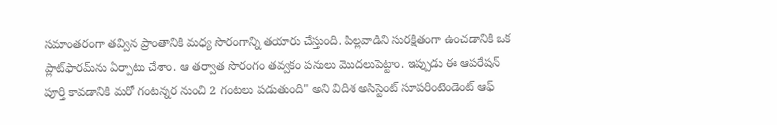సమాంతరంగా తవ్విన ప్రాంతానికి మధ్య సొరంగాన్ని తయారు చేస్తుంది. పిల్లవాడిని సురక్షితంగా ఉంచడానికి ఒక ప్లాట్‌ఫారమ్‌ను ఏర్పాటు చేశాం. ఆ తర్వాత సొరంగం తవ్వకం పనులు మొదలుపెట్టాం. ఇప్పుడు ఈ ఆపరేషన్ పూర్తి కావడానికి మరో గంటన్నర నుంచి 2 గంటలు పడుతుంది" అని విదిశ అసిస్టెంట్ సూపరింటెండెంట్ ఆఫ్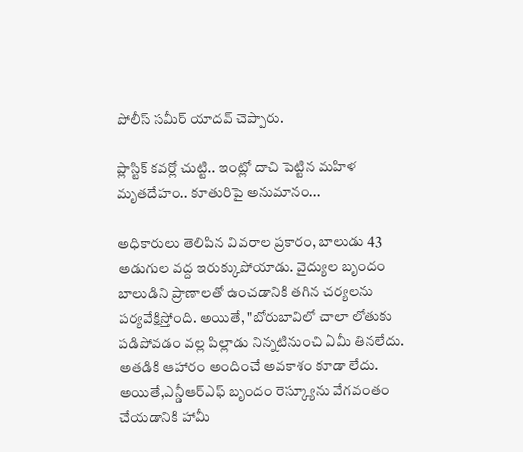పోలీస్ సమీర్ యాదవ్ చెప్పారు.

ప్లాస్టిక్ కవర్లో చుట్టి.. ఇంట్లో దాచి పెట్టిన మహిళ మృతదేహం.. కూతురిపై అనుమానం...

అధికారులు తెలిపిన వివరాల ప్రకారం, బాలుడు 43 అడుగుల వద్ద ఇరుక్కుపోయాడు. వైద్యుల బృందం బాలుడిని ప్రాణాలతో ఉంచడానికి తగిన చర్యలను పర్యవేక్షిస్తోంది. అయితే, "బోరుబావిలో చాలా లోతుకు పడిపోవడం వల్ల పిల్లాడు నిన్నటినుంచి ఏమీ తినలేదు. అతడికి ఆహారం అందించే అవకాశం కూడా లేదు. అయితే,ఎన్డీఆర్ఎఫ్ బృందం రెస్క్యూను వేగవంతం చేయడానికి హామీ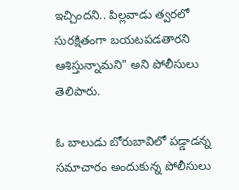ఇచ్చిందని.. పిల్లవాడు త్వరలో సురక్షితంగా బయటపడతారని ఆశిస్తున్నామని" అని పోలీసులు తెలిపారు.

ఓ బాలుడు బోరుబావిలో పడ్డాడన్న సమాచారం అందుకున్న పోలీసులు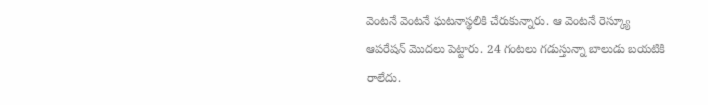వెంటనే వెంటనే ఘటనాస్థలికి చేరుకున్నారు. ఆ వెంటనే రెస్క్యూ ఆపరేషన్ మొదలు పెట్టారు. 24 గంటలు గడుస్తున్నా బాలుడు బయటికి రాలేదు.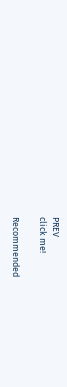PREV
click me!

Recommended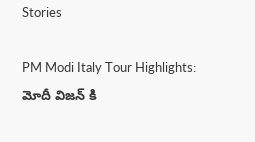Stories

PM Modi Italy Tour Highlights: మోదీ విజన్ కి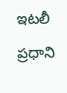ఇటలీ ప్రధాని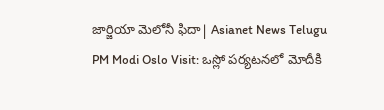జార్జియా మెలోనీ ఫిదా| Asianet News Telugu
PM Modi Oslo Visit: ఒస్లో పర్యటనలో మోదీకి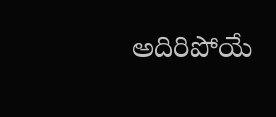అదిరిపోయే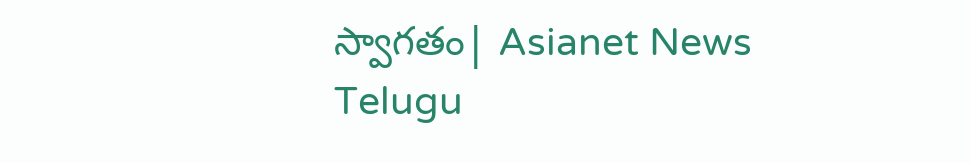స్వాగతం| Asianet News Telugu